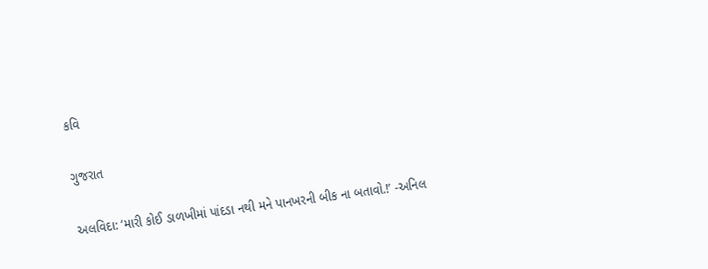કવિ

ગુજરાત

અલવિદા: ‘મારી કોઈ ડાળખીમાં પાંદડા નથી મને પાનખરની બીક ના બતાવો.!’ -અનિલ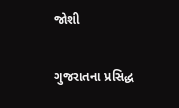જોશી

ગુજરાતના પ્રસિદ્ધ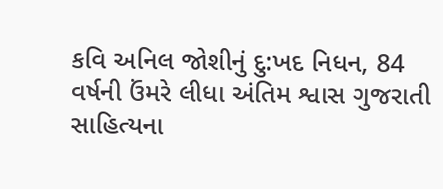કવિ અનિલ જોશીનું દુ:ખદ નિધન, 84 વર્ષની ઉંમરે લીધા અંતિમ શ્વાસ ગુજરાતી સાહિત્યના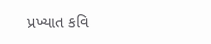પ્રખ્યાત કવિ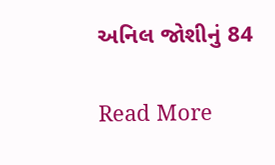અનિલ જોશીનું 84

Read More